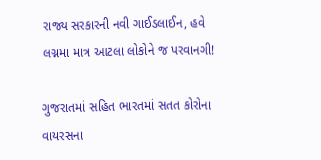રાજ્ય સરકારની નવી ગાઈડલાઈન, હવે લગ્નમા માત્ર આટલા લોકોને જ પરવાનગી!

ગુજરાતમાં સહિત ભારતમાં સતત કોરોના વાયરસના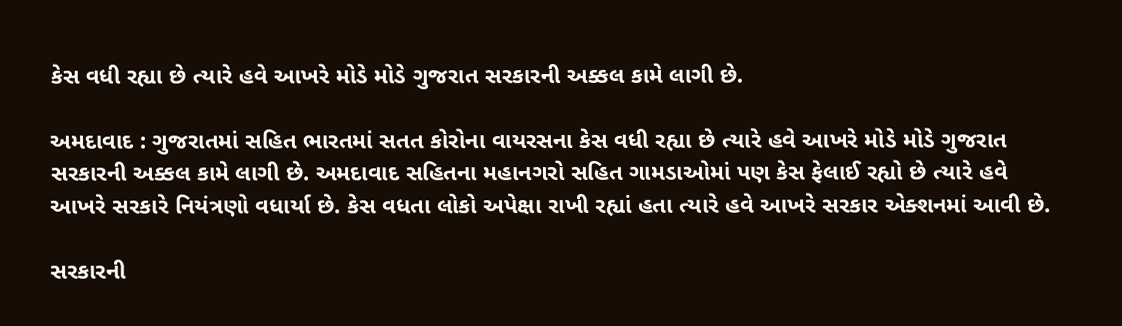કેસ વધી રહ્યા છે ત્યારે હવે આખરે મોડે મોડે ગુજરાત સરકારની અક્કલ કામે લાગી છે.

અમદાવાદ : ગુજરાતમાં સહિત ભારતમાં સતત કોરોના વાયરસના કેસ વધી રહ્યા છે ત્યારે હવે આખરે મોડે મોડે ગુજરાત સરકારની અક્કલ કામે લાગી છે. અમદાવાદ સહિતના મહાનગરો સહિત ગામડાઓમાં પણ કેસ ફેલાઈ રહ્યો છે ત્યારે હવે આખરે સરકારે નિયંત્રણો વધાર્યા છે. કેસ વધતા લોકો અપેક્ષા રાખી રહ્યાં હતા ત્યારે હવે આખરે સરકાર એક્શનમાં આવી છે.

સરકારની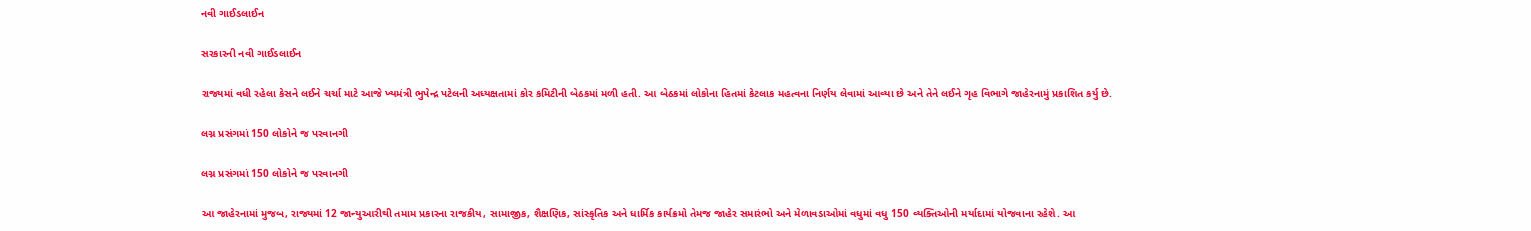નવી ગાઈડલાઈન

સરકારની નવી ગાઈડલાઈન

રાજ્યમાં વધી રહેલા કેસને લઈને ચર્ચા માટે આજે ખ્યમંત્રી ભુપેન્દ્ર પટેલની અધ્યક્ષતામાં કોર કમિટીની બેઠકમાં મળી હતી. આ બેઠકમાં લોકોના હિતમાં કેટલાક મહત્વના નિર્ણય લેવામાં આવ્યા છે અને તેને લઈને ગૃહ વિભાગે જાહેરનામું પ્રકાશિત કર્યુ છે.

લગ્ન પ્રસંગમાં 150 લોકોને જ પરવાનગી

લગ્ન પ્રસંગમાં 150 લોકોને જ પરવાનગી

આ જાહેરનામાં મુજબ, રાજ્યમાં 12 જાન્યુઆરીથી તમામ પ્રકારના રાજકીય, સામાજીક, શૈક્ષણિક, સાંસ્કૃતિક અને ધાર્મિક કાર્યક્રમો તેમજ જાહેર સમારંભો અને મેળાવડાઓમાં વધુમાં વધુ 150 વ્યક્તિઓની મર્યાદામાં યોજવાના રહેશે. આ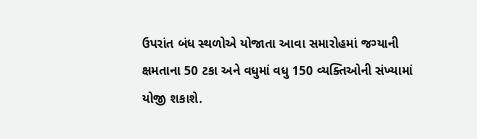ઉપરાંત બંધ સ્થળોએ યોજાતા આવા સમારોહમાં જગ્યાની ક્ષમતાના 50 ટકા અને વધુમાં વધુ 150 વ્યક્તિઓની સંખ્યામાં યોજી શકાશે.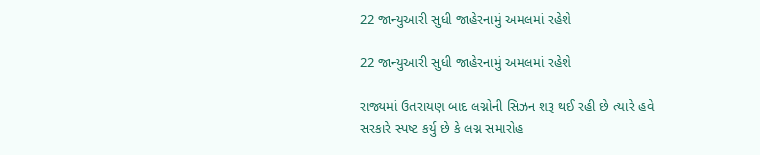22 જાન્યુઆરી સુધી જાહેરનામું અમલમાં રહેશે

22 જાન્યુઆરી સુધી જાહેરનામું અમલમાં રહેશે

રાજ્યમાં ઉતરાયણ બાદ લગ્નોની સિઝન શરૂ થઈ રહી છે ત્યારે હવે સરકારે સ્પષ્ટ કર્યુ છે કે લગ્ન સમારોહ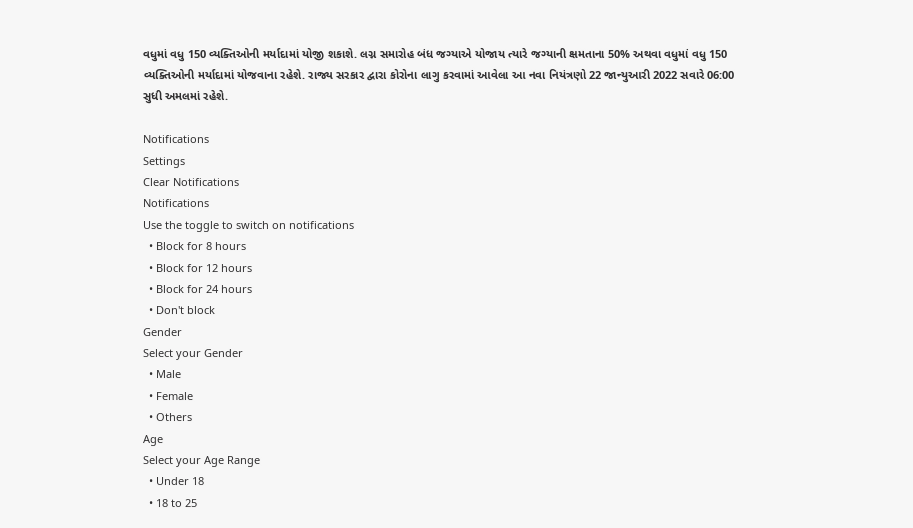વધુમાં વધુ 150 વ્યક્તિઓની મર્યાદામાં યોજી શકાશે. લગ્ન સમારોહ બંધ જગ્યાએ યોજાય ત્યારે જગ્યાની ક્ષમતાના 50% અથવા વધુમાં વધુ 150 વ્યક્તિઓની મર્યાદામાં યોજવાના રહેશે. રાજ્ય સરકાર દ્વારા કોરોના લાગુ કરવામાં આવેલા આ નવા નિયંત્રણો 22 જાન્યુઆરી 2022 સવારે 06:00 સુધી અમલમાં રહેશે.

Notifications
Settings
Clear Notifications
Notifications
Use the toggle to switch on notifications
  • Block for 8 hours
  • Block for 12 hours
  • Block for 24 hours
  • Don't block
Gender
Select your Gender
  • Male
  • Female
  • Others
Age
Select your Age Range
  • Under 18
  • 18 to 25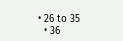• 26 to 35
  • 36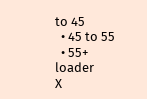to 45
  • 45 to 55
  • 55+
loader
X